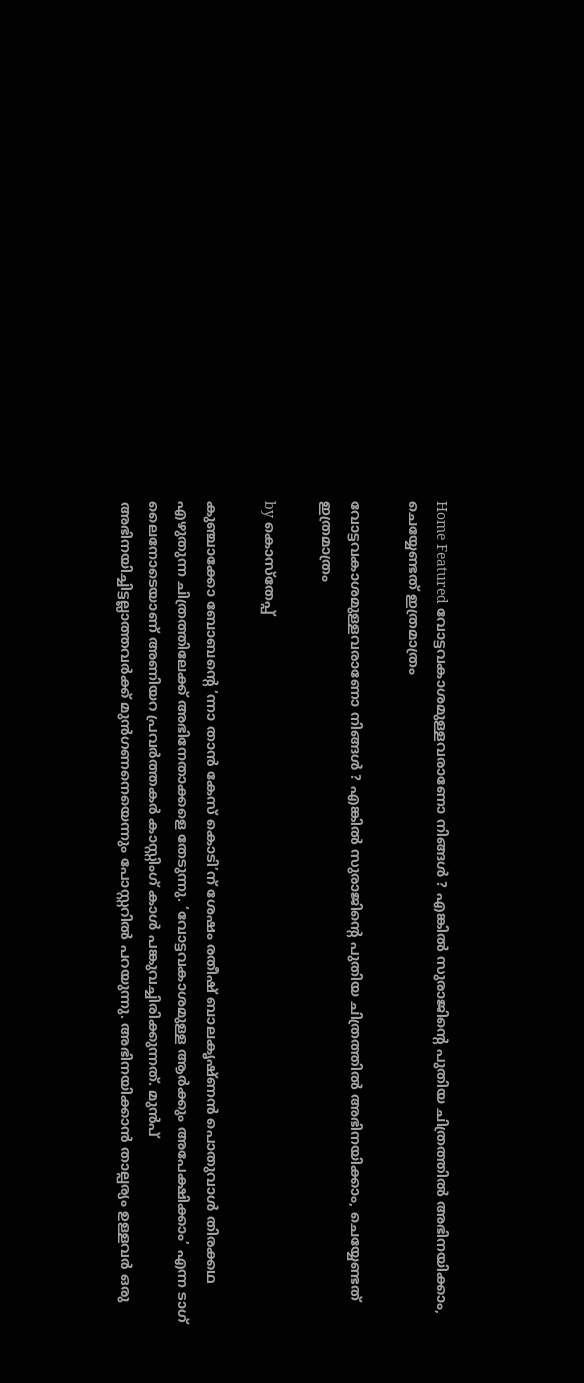Home Featured വോട്ടവകാശമുള്ളവരാണോ നിങ്ങൾ ? എങ്കിൽ സുരാജിന്റെ പുതിയ ചിത്രത്തിൽ അഭിനയിക്കാം, ചെയ്യേണ്ടത് ഇത്രമാത്രം

വോട്ടവകാശമുള്ളവരാണോ നിങ്ങൾ ? എങ്കിൽ സുരാജിന്റെ പുതിയ ചിത്രത്തിൽ അഭിനയിക്കാം, ചെയ്യേണ്ടത് ഇത്രമാത്രം

by കൊസ്‌തേപ്പ്

കുഞ്ചാക്കോ ബോബന്റെ ‘ന്നാ താൻ കേസ് കൊടി’ന് ശേഷം രതീഷ് ബാലകൃഷ്ണന്‍ പൊതുവാള്‍ തിരക്കഥ എഴുതുന്ന ചിത്രത്തിലേക്ക് അഭിനേതാക്കളെ തേടുന്നു. ‘വോട്ടവകാശമുള്ള ആര്‍ക്കും അപേക്ഷിക്കാം’ എന്ന ടാഗ് ലൈനോടെയാണ് അണിയറ പ്രവർത്തകർ കാസ്റ്റിംഗ് കാൾ പങ്കുവച്ചിരിക്കുന്നത്. മുന്‍പ് അഭിനയിച്ചിട്ടല്ലാത്തവര്‍ക്ക് മുന്‍ഗണനെയെന്നും പോസ്റ്ററിൽ പറയുന്നു. അഭിനയിക്കാൻ താല്പര്യം ഉള്ളവർ ഒരു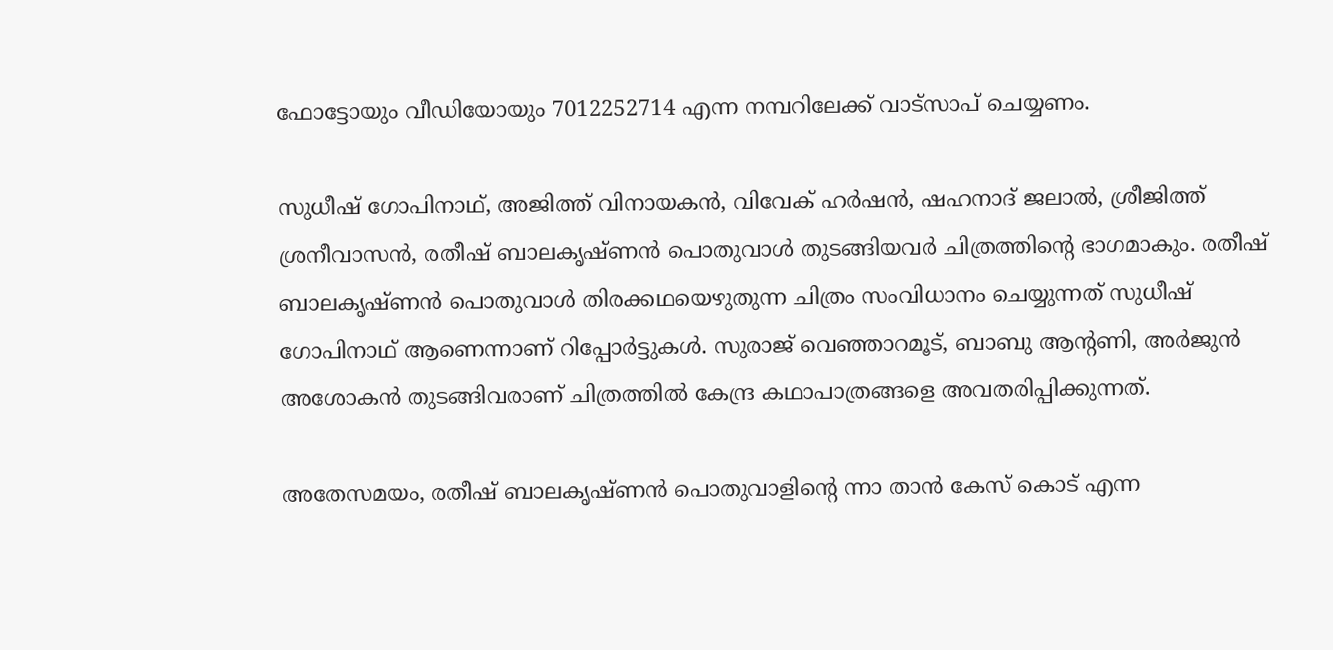ഫോട്ടോയും വീഡിയോയും 7012252714 എന്ന നമ്പറിലേക്ക് വാട്സാപ് ചെയ്യണം.

സുധീഷ് ഗോപിനാഥ്, അജിത്ത് വിനായകൻ, വിവേക് ഹര്‍ഷൻ, ഷഹനാദ് ജലാല്‍, ശ്രീജിത്ത് ശ്രനീവാസന്‍, രതീഷ് ബാലകൃഷ്ണൻ പൊതുവാൾ തുടങ്ങിയവർ ചിത്രത്തിന്റെ ഭാഗമാകും. രതീഷ് ബാലകൃഷ്ണന്‍ പൊതുവാള്‍ തിരക്കഥയെഴുതുന്ന ചിത്രം സംവിധാനം ചെയ്യുന്നത് സുധീഷ് ഗോപിനാഥ് ആണെന്നാണ് റിപ്പോർട്ടുകൾ. സുരാജ് വെഞ്ഞാറമൂട്, ബാബു ആന്റണി, അർജുൻ അശോകൻ തുടങ്ങിവരാണ് ചിത്രത്തിൽ കേന്ദ്ര കഥാപാത്രങ്ങളെ അവതരിപ്പിക്കുന്നത്.

അതേസമയം, രതീഷ് ബാലകൃഷ്ണൻ പൊതുവാളിന്‍റെ ന്നാ താൻ കേസ് കൊട് എന്ന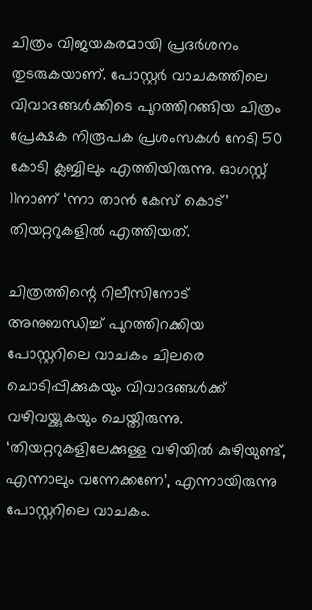ചിത്രം വിജയകരമായി പ്രദർശനം തുടരുകയാണ്. പോസ്റ്റർ വാചകത്തിലെ വിവാദങ്ങൾക്കിടെ പുറത്തിറങ്ങിയ ചിത്രം പ്രേക്ഷക നിരൂപക പ്രശംസകൾ നേടി 50 കോടി ക്ലബ്ബിലും എത്തിയിരുന്നു. ഓഗസ്റ്റ് 11നാണ് ‘ന്നാ താൻ കേസ് കൊട്’ തിയറ്ററുകളിൽ എത്തിയത്.

ചിത്രത്തിന്റെ റിലീസിനോട് അനുബന്ധിച്ച് പുറത്തിറക്കിയ പോസ്റ്ററിലെ വാചകം ചിലരെ ചൊടിപ്പിക്കുകയും വിവാദങ്ങൾക്ക് വഴിവയ്ക്കുകയും ചെയ്തിരുന്നു. ‘തിയറ്ററുകളിലേക്കുള്ള വഴിയില്‍ കുഴിയുണ്ട്, എന്നാലും വന്നേക്കണേ’, എന്നായിരുന്നു പോസ്റ്ററിലെ വാചകം.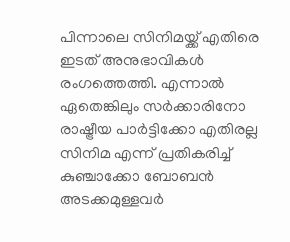പിന്നാലെ സിനിമയ്ക്ക് എതിരെ ഇടത് അനുഭാവികൾ രംഗത്തെത്തി. എന്നാൽ ഏതെങ്കിലും സര്‍ക്കാരിനോ രാഷ്ട്രീയ പാര്‍ട്ടിക്കോ എതിരല്ല സിനിമ എന്ന് പ്രതികരിച്ച് കുഞ്ചാക്കോ ബോബന്‍ അടക്കമുള്ളവർ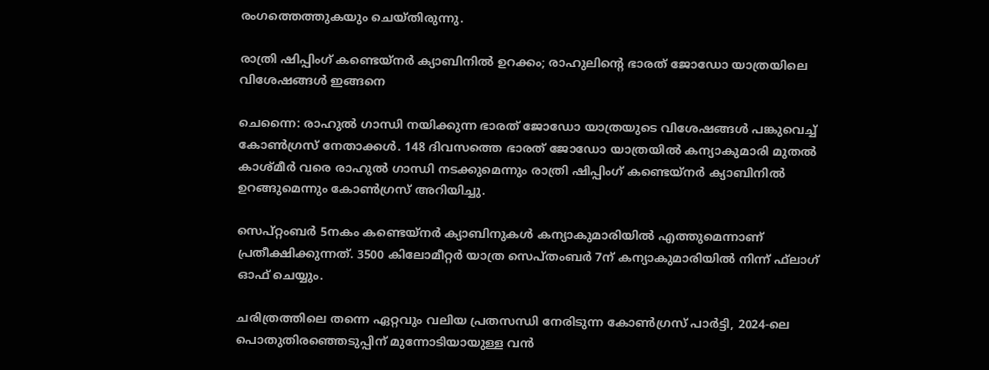രംഗത്തെത്തുകയും ചെയ്തിരുന്നു.

രാത്രി ഷിപ്പിംഗ് കണ്ടെയ്‌നര്‍ ക്യാബിനില്‍ ഉറക്കം; രാഹുലിന്റെ ഭാരത് ജോഡോ യാത്രയിലെ വിശേഷങ്ങള്‍ ഇങ്ങനെ

ചെന്നൈ: രാഹുല്‍ ഗാന്ധി നയിക്കുന്ന ഭാരത് ജോഡോ യാത്രയുടെ വിശേഷങ്ങള്‍ പങ്കുവെച്ച്‌ കോണ്‍ഗ്രസ് നേതാക്കള്‍. 148 ദിവസത്തെ ഭാരത് ജോഡോ യാത്രയില്‍ കന്യാകുമാരി മുതല്‍ കാശ്മീര്‍ വരെ രാഹുല്‍ ഗാന്ധി നടക്കുമെന്നും രാത്രി ഷിപ്പിംഗ് കണ്ടെയ്നര്‍ ക്യാബിനില്‍ ഉറങ്ങുമെന്നും കോണ്‍ഗ്രസ് അറിയിച്ചു.

സെപ്റ്റംബര്‍ 5നകം കണ്ടെയ്നര്‍ ക്യാബിനുകള്‍ കന്യാകുമാരിയില്‍ എത്തുമെന്നാണ് പ്രതീക്ഷിക്കുന്നത്. 3500 കിലോമീറ്റര്‍ യാത്ര സെപ്തംബര്‍ 7ന് കന്യാകുമാരിയില്‍ നിന്ന് ഫ്‌ലാഗ് ഓഫ് ചെയ്യും.

ചരിത്രത്തിലെ തന്നെ ഏറ്റവും വലിയ പ്രതസന്ധി നേരിടുന്ന കോണ്‍ഗ്രസ് പാര്‍ട്ടി, 2024-ലെ പൊതുതിരഞ്ഞെടുപ്പിന് മുന്നോടിയായുള്ള വന്‍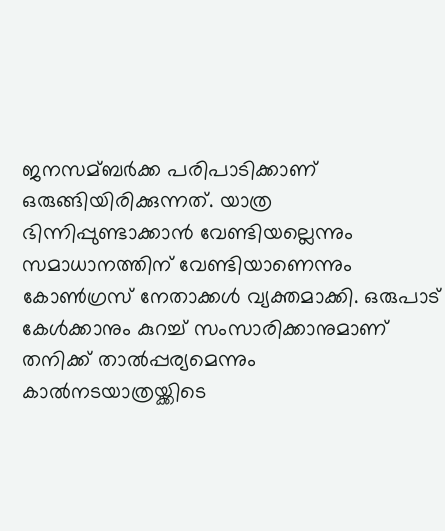ജനസമ്ബര്‍ക്ക പരിപാടിക്കാണ് ഒരുങ്ങിയിരിക്കുന്നത്. യാത്ര ഭിന്നിപ്പുണ്ടാക്കാന്‍ വേണ്ടിയല്ലെന്നും സമാധാനത്തിന് വേണ്ടിയാണെന്നും കോണ്‍ഗ്രസ് നേതാക്കള്‍ വ്യക്തമാക്കി. ഒരുപാട് കേള്‍ക്കാനും കുറച്ച്‌ സംസാരിക്കാനുമാണ് തനിക്ക് താല്‍പ്പര്യമെന്നും കാല്‍നടയാത്രയ്ക്കിടെ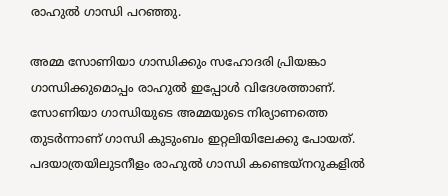രാഹുല്‍ ഗാന്ധി പറഞ്ഞു.

അമ്മ സോണിയാ ഗാന്ധിക്കും സഹോദരി പ്രിയങ്കാ ഗാന്ധിക്കുമൊപ്പം രാഹുല്‍ ഇപ്പോള്‍ വിദേശത്താണ്. സോണിയാ ഗാന്ധിയുടെ അമ്മയുടെ നിര്യാണത്തെ തുടര്‍ന്നാണ് ഗാന്ധി കുടുംബം ഇറ്റലിയിലേക്കു പോയത്. പദയാത്രയിലുടനീളം രാഹുല്‍ ഗാന്ധി കണ്ടെയ്നറുകളില്‍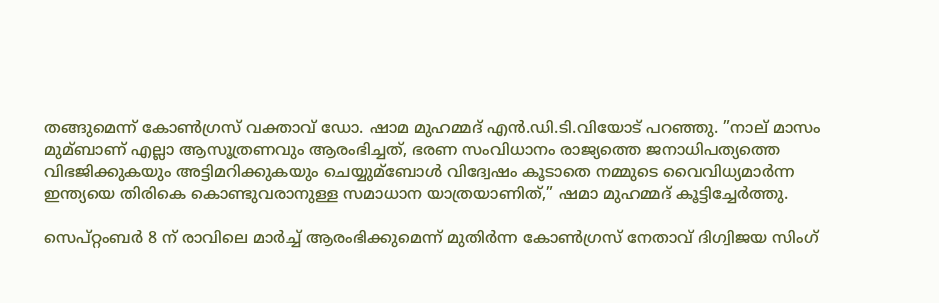തങ്ങുമെന്ന് കോണ്‍ഗ്രസ് വക്താവ് ഡോ. ഷാമ മുഹമ്മദ് എന്‍.ഡി.ടി.വിയോട് പറഞ്ഞു. ”നാല് മാസം മുമ്ബാണ് എല്ലാ ആസൂത്രണവും ആരംഭിച്ചത്, ഭരണ സംവിധാനം രാജ്യത്തെ ജനാധിപത്യത്തെ വിഭജിക്കുകയും അട്ടിമറിക്കുകയും ചെയ്യുമ്ബോള്‍ വിദ്വേഷം കൂടാതെ നമ്മുടെ വൈവിധ്യമാര്‍ന്ന ഇന്ത്യയെ തിരികെ കൊണ്ടുവരാനുള്ള സമാധാന യാത്രയാണിത്,” ഷമാ മുഹമ്മദ് കൂട്ടിച്ചേര്‍ത്തു.

സെപ്റ്റംബര്‍ 8 ന് രാവിലെ മാര്‍ച്ച്‌ ആരംഭിക്കുമെന്ന് മുതിര്‍ന്ന കോണ്‍ഗ്രസ് നേതാവ് ദിഗ്വിജയ സിംഗ്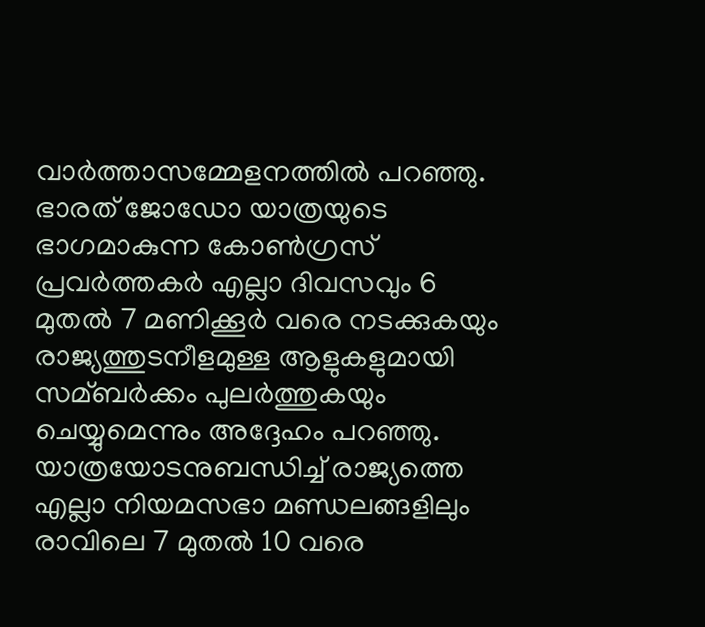വാര്‍ത്താസമ്മേളനത്തില്‍ പറഞ്ഞു. ഭാരത് ജോഡോ യാത്രയുടെ ഭാഗമാകുന്ന കോണ്‍ഗ്രസ് പ്രവര്‍ത്തകര്‍ എല്ലാ ദിവസവും 6 മുതല്‍ 7 മണിക്കൂര്‍ വരെ നടക്കുകയും രാജ്യത്തുടനീളമുള്ള ആളുകളുമായി സമ്ബര്‍ക്കം പുലര്‍ത്തുകയും ചെയ്യുമെന്നും അദ്ദേഹം പറഞ്ഞു. യാത്രയോടനുബന്ധിച്ച്‌ രാജ്യത്തെ എല്ലാ നിയമസഭാ മണ്ഡലങ്ങളിലും രാവിലെ 7 മുതല്‍ 10 വരെ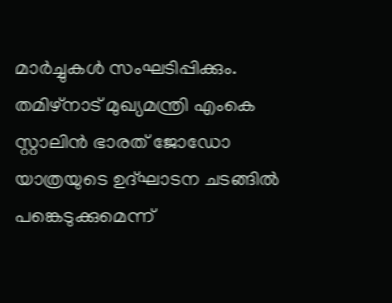മാര്‍ച്ചുകള്‍ സംഘടിപ്പിക്കും. തമിഴ്‌നാട് മുഖ്യമന്ത്രി എംകെ സ്റ്റാലിന്‍ ഭാരത് ജോഡോ യാത്രയുടെ ഉദ്ഘാടന ചടങ്ങില്‍ പങ്കെടുക്കുമെന്ന്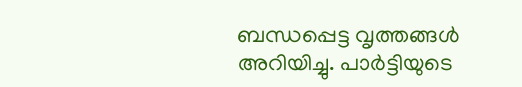ബന്ധപ്പെട്ട വൃത്തങ്ങള്‍ അറിയിച്ചു. പാര്‍ട്ടിയുടെ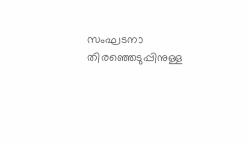സംഘടനാ തിരഞ്ഞെടുപ്പിനുള്ള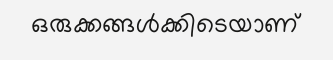ഒരുക്കങ്ങള്‍ക്കിടെയാണ്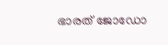ഭാരത് ജോഡോ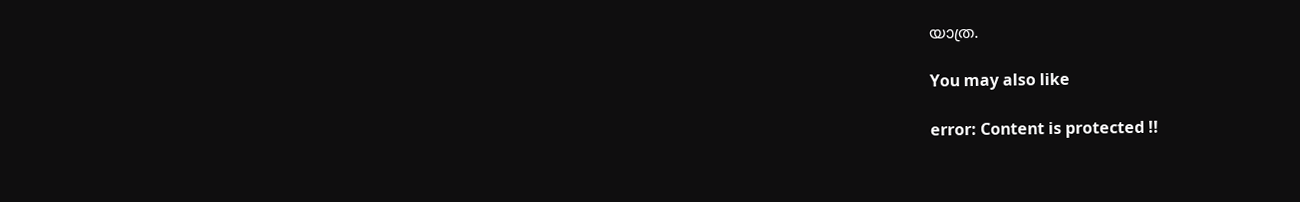യാത്ര.

You may also like

error: Content is protected !!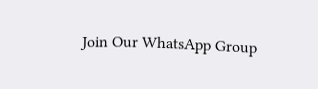Join Our WhatsApp Group